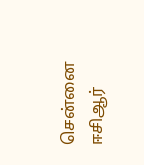சென்னை ஈசிஆர்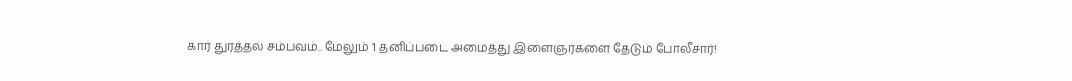கார் துரத்தல் சம்பவம்.. மேலும் 1 தனிப்படை அமைத்து இளைஞர்களை தேடும் போலீசார்!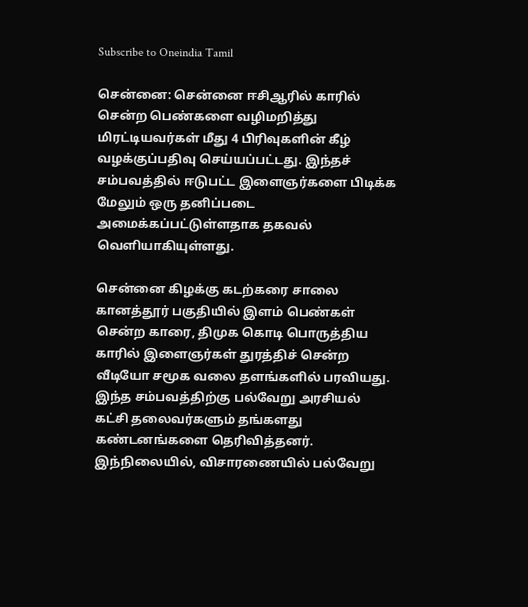Subscribe to Oneindia Tamil

சென்னை: சென்னை ஈசிஆரில் காரில் சென்ற பெண்களை வழிமறித்து மிரட்டியவர்கள் மீது 4 பிரிவுகளின் கீழ் வழக்குப்பதிவு செய்யப்பட்டது. இந்தச் சம்பவத்தில் ஈடுபட்ட இளைஞர்களை பிடிக்க மேலும் ஒரு தனிப்படை அமைக்கப்பட்டுள்ளதாக தகவல் வெளியாகியுள்ளது.

சென்னை கிழக்கு கடற்கரை சாலை கானத்தூர் பகுதியில் இளம் பெண்கள் சென்ற காரை, திமுக கொடி பொருத்திய காரில் இளைஞர்கள் துரத்திச் சென்ற வீடியோ சமூக வலை தளங்களில் பரவியது. இந்த சம்பவத்திற்கு பல்வேறு அரசியல் கட்சி தலைவர்களும் தங்களது கண்டனங்களை தெரிவித்தனர். இந்நிலையில், விசாரணையில் பல்வேறு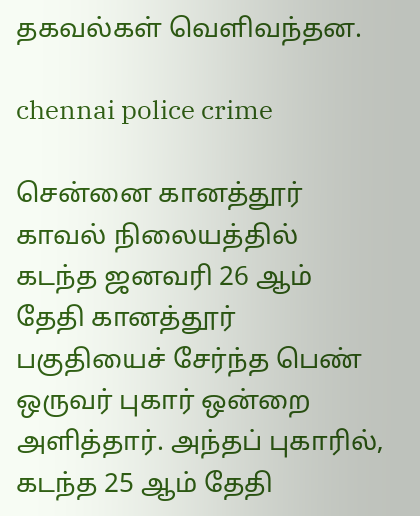தகவல்கள் வெளிவந்தன.

chennai police crime

சென்னை கானத்தூர் காவல் நிலையத்தில் கடந்த ஜனவரி 26 ஆம் தேதி கானத்தூர் பகுதியைச் சேர்ந்த பெண் ஒருவர் புகார் ஒன்றை அளித்தார். அந்தப் புகாரில், கடந்த 25 ஆம் தேதி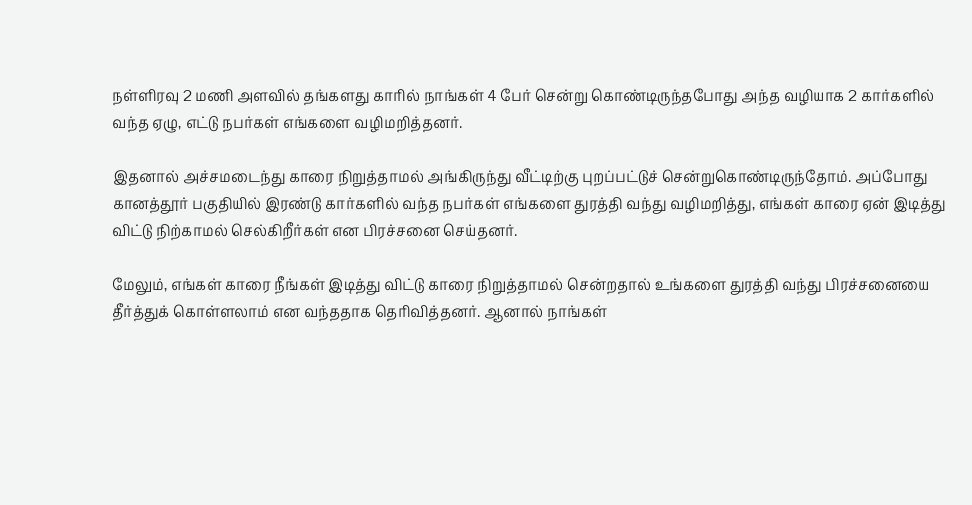நள்ளிரவு 2 மணி அளவில் தங்களது காரில் நாங்கள் 4 பேர் சென்று கொண்டிருந்தபோது அந்த வழியாக 2 கார்களில் வந்த ஏழு, எட்டு நபர்கள் எங்களை வழிமறித்தனர்.

இதனால் அச்சமடைந்து காரை நிறுத்தாமல் அங்கிருந்து வீட்டிற்கு புறப்பட்டுச் சென்றுகொண்டிருந்தோம். அப்போது கானத்தூர் பகுதியில் இரண்டு கார்களில் வந்த நபர்கள் எங்களை துரத்தி வந்து வழிமறித்து, எங்கள் காரை ஏன் இடித்து விட்டு நிற்காமல் செல்கிறீர்கள் என பிரச்சனை செய்தனர்.

மேலும், எங்கள் காரை நீங்கள் இடித்து விட்டு காரை நிறுத்தாமல் சென்றதால் உங்களை துரத்தி வந்து பிரச்சனையை தீர்த்துக் கொள்ளலாம் என வந்ததாக தெரிவித்தனர். ஆனால் நாங்கள்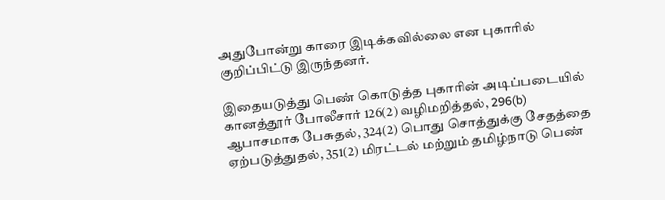அதுபோன்று காரை இடிக்கவில்லை என புகாரில் குறிப்பிட்டு இருந்தனர்.

இதையடுத்து பெண் கொடுத்த புகாரின் அடிப்படையில் கானத்தூர் போலீசார் 126(2) வழிமறித்தல், 296(b) ஆபாசமாக பேசுதல், 324(2) பொது சொத்துக்கு சேதத்தை ஏற்படுத்துதல், 351(2) மிரட்டல் மற்றும் தமிழ்நாடு பெண்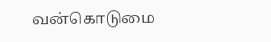வன்கொடுமை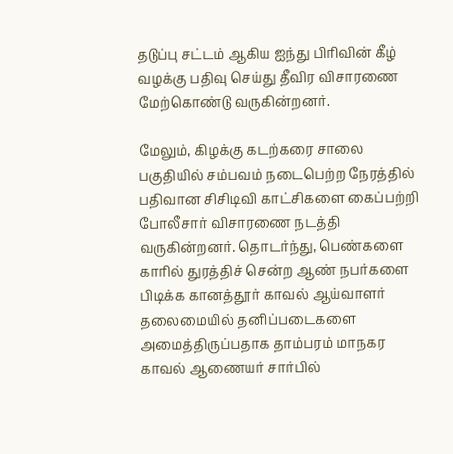தடுப்பு சட்டம் ஆகிய ஐந்து பிரிவின் கீழ் வழக்கு பதிவு செய்து தீவிர விசாரணை மேற்கொண்டு வருகின்றனர்.

மேலும், கிழக்கு கடற்கரை சாலை பகுதியில் சம்பவம் நடைபெற்ற நேரத்தில் பதிவான சிசிடிவி காட்சிகளை கைப்பற்றி போலீசார் விசாரணை நடத்தி வருகின்றனர். தொடர்ந்து, பெண்களை காரில் துரத்திச் சென்ற ஆண் நபர்களை பிடிக்க கானத்தூர் காவல் ஆய்வாளர் தலைமையில் தனிப்படைகளை அமைத்திருப்பதாக தாம்பரம் மாநகர காவல் ஆணையர் சார்பில்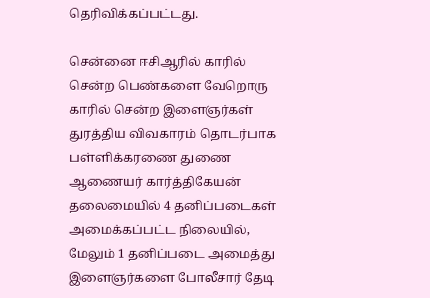தெரிவிக்கப்பட்டது.

சென்னை ஈசிஆரில் காரில் சென்ற பெண்களை வேறொரு காரில் சென்ற இளைஞர்கள் துரத்திய விவகாரம் தொடர்பாக பள்ளிக்கரணை துணை ஆணையர் கார்த்திகேயன் தலைமையில் 4 தனிப்படைகள் அமைக்கப்பட்ட நிலையில், மேலும் 1 தனிப்படை அமைத்து இளைஞர்களை போலீசார் தேடி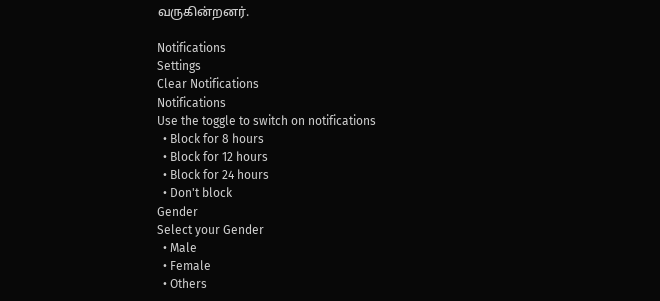வருகின்றனர்.

Notifications
Settings
Clear Notifications
Notifications
Use the toggle to switch on notifications
  • Block for 8 hours
  • Block for 12 hours
  • Block for 24 hours
  • Don't block
Gender
Select your Gender
  • Male
  • Female
  • Others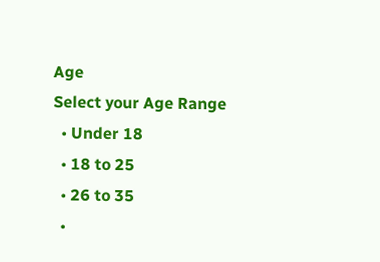Age
Select your Age Range
  • Under 18
  • 18 to 25
  • 26 to 35
  •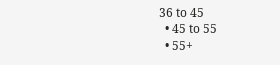36 to 45
  • 45 to 55
  • 55+